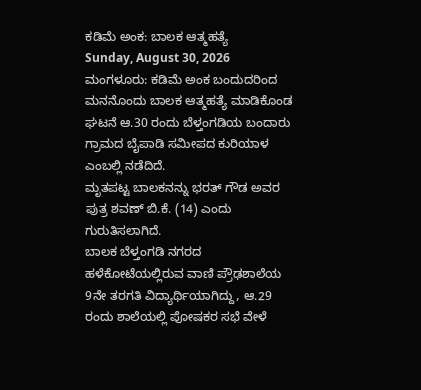ಕಡಿಮೆ ಅಂಕ: ಬಾಲಕ ಆತ್ಮಹತ್ಯೆ
Sunday, August 30, 2026
ಮಂಗಳೂರು: ಕಡಿಮೆ ಅಂಕ ಬಂದುದರಿಂದ ಮನನೊಂದು ಬಾಲಕ ಆತ್ಮಹತ್ಯೆ ಮಾಡಿಕೊಂಡ ಘಟನೆ ಆ.30 ರಂದು ಬೆಳ್ತಂಗಡಿಯ ಬಂದಾರು ಗ್ರಾಮದ ಬೈಪಾಡಿ ಸಮೀಪದ ಕುರಿಯಾಳ ಎಂಬಲ್ಲಿ ನಡೆದಿದೆ.
ಮೃತಪಟ್ಟ ಬಾಲಕನನ್ನು ಭರತ್ ಗೌಡ ಅವರ ಪುತ್ರ ಶವಣ್ ಬಿ.ಕೆ. (14) ಎಂದು ಗುರುತಿಸಲಾಗಿದೆ.
ಬಾಲಕ ಬೆಳ್ತಂಗಡಿ ನಗರದ ಹಳೆಕೋಟೆಯಲ್ಲಿರುವ ವಾಣಿ ಪ್ರೌಢಶಾಲೆಯ 9ನೇ ತರಗತಿ ವಿದ್ಯಾರ್ಥಿಯಾಗಿದ್ದು, ಆ.29 ರಂದು ಶಾಲೆಯಲ್ಲಿ ಪೋಷಕರ ಸಭೆ ವೇಳೆ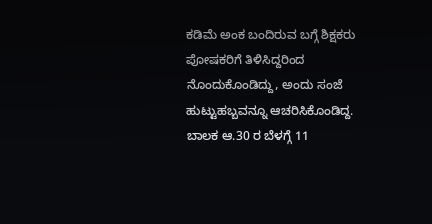ಕಡಿಮೆ ಅಂಕ ಬಂದಿರುವ ಬಗ್ಗೆ ಶಿಕ್ಷಕರು ಪೋಷಕರಿಗೆ ತಿಳಿಸಿದ್ದರಿಂದ ನೊಂದುಕೊಂಡಿದ್ದು, ಅಂದು ಸಂಜೆ ಹುಟ್ಟುಹಬ್ಬವನ್ನೂ ಆಚರಿಸಿಕೊಂಡಿದ್ದ. ಬಾಲಕ ಆ.30 ರ ಬೆಳಗ್ಗೆ 11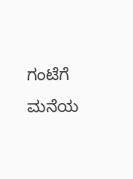ಗಂಟೆಗೆ ಮನೆಯ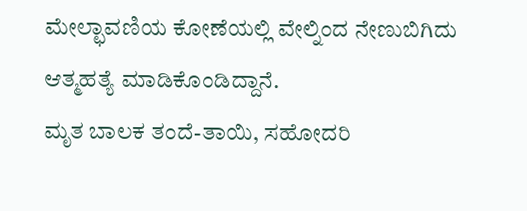ಮೇಲ್ಛಾವಣಿಯ ಕೋಣೆಯಲ್ಲಿ ವೇಲ್ನಿಂದ ನೇಣುಬಿಗಿದು ಆತ್ಮಹತ್ಯೆ ಮಾಡಿಕೊಂಡಿದ್ದಾನೆ.
ಮೃತ ಬಾಲಕ ತಂದೆ-ತಾಯಿ, ಸಹೋದರಿ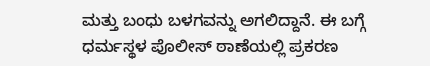ಮತ್ತು ಬಂಧು ಬಳಗವನ್ನು ಅಗಲಿದ್ದಾನೆ. ಈ ಬಗ್ಗೆ ಧರ್ಮಸ್ಥಳ ಪೊಲೀಸ್ ಠಾಣೆಯಲ್ಲಿ ಪ್ರಕರಣ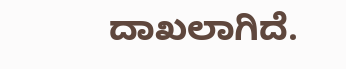ದಾಖಲಾಗಿದೆ.